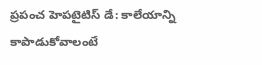ప్రపంచ హెపటైటిస్ డే: కాలేయాన్ని కాపాడుకోవాలంటే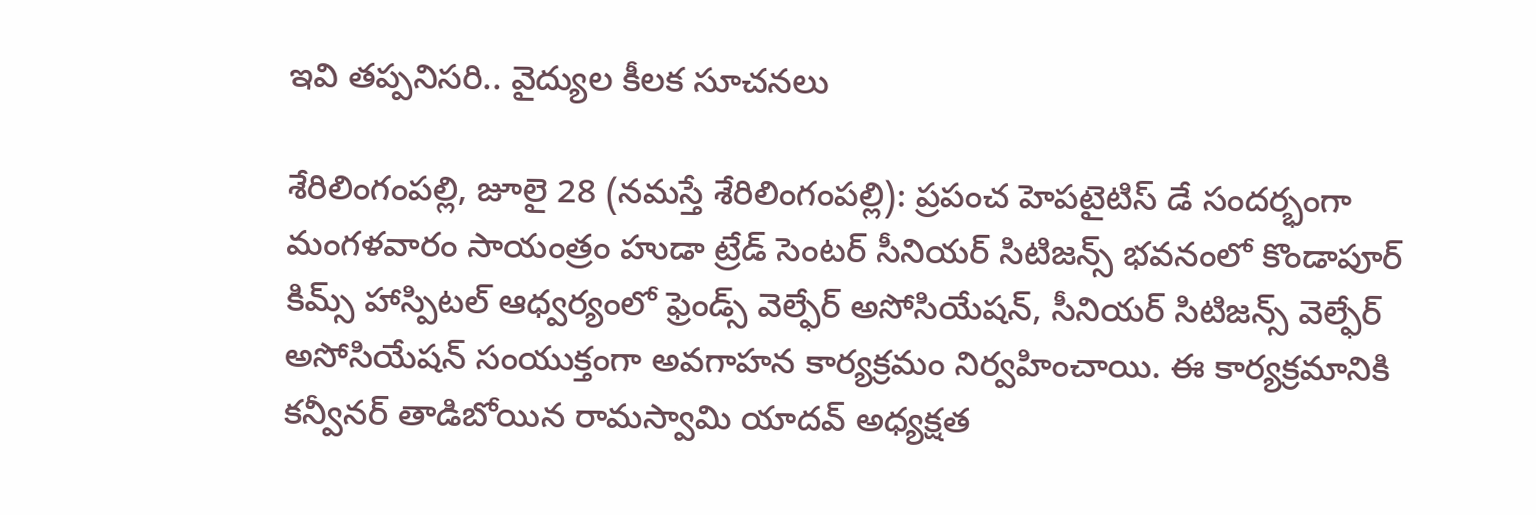ఇవి తప్పనిసరి.. వైద్యుల కీలక సూచనలు

శేరిలింగంపల్లి, జూలై 28 (న‌మ‌స్తే శేరిలింగంపల్లి): ప్రపంచ హెపటైటిస్ డే సందర్భంగా మంగళవారం సాయంత్రం హుడా ట్రేడ్ సెంటర్ సీనియర్ సిటిజన్స్ భవనంలో కొండాపూర్‌ కిమ్స్ హాస్పిటల్ ఆధ్వర్యంలో ఫ్రెండ్స్ వెల్ఫేర్ అసోసియేషన్, సీనియర్ సిటిజన్స్ వెల్ఫేర్ అసోసియేషన్ సంయుక్తంగా అవగాహన కార్యక్రమం నిర్వహించాయి. ఈ కార్యక్రమానికి కన్వీనర్ తాడిబోయిన రామస్వామి యాదవ్ అధ్యక్షత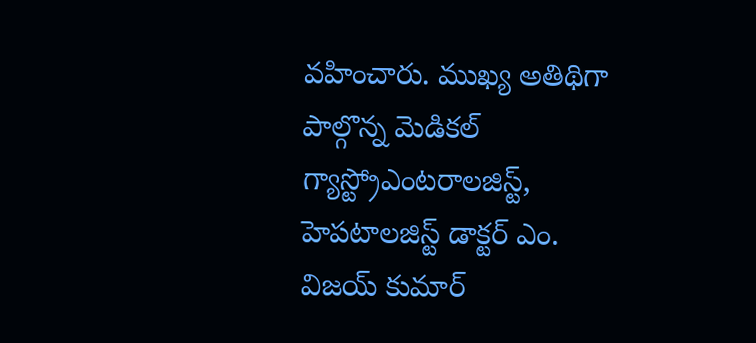వహించారు. ముఖ్య అతిథిగా పాల్గొన్న మెడికల్ గ్యాస్ట్రోఎంటరాలజిస్ట్, హెపటాలజిస్ట్ డాక్టర్ ఎం. విజయ్ కుమార్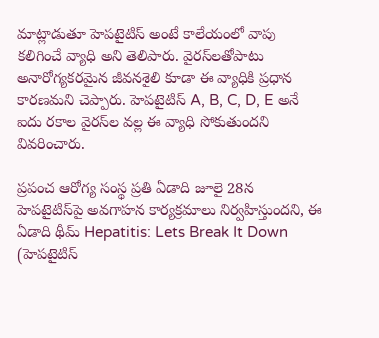మాట్లాడుతూ హెపటైటిస్ అంటే కాలేయంలో వాపు కలిగించే వ్యాధి అని తెలిపారు. వైరస్‌లతోపాటు అనారోగ్యకరమైన జీవనశైలి కూడా ఈ వ్యాధికి ప్రధాన కారణమని చెప్పారు. హెపటైటిస్ A, B, C, D, E అనే ఐదు రకాల వైరస్‌ల వల్ల ఈ వ్యాధి సోకుతుందని వివరించారు.

ప్రపంచ ఆరోగ్య సంస్థ ప్రతి ఏడాది జూలై 28న హెపటైటిస్‌పై అవగాహన కార్యక్రమాలు నిర్వహిస్తుందని, ఈ ఏడాది థీమ్ Hepatitis: Lets Break It Down (హెపటైటిస్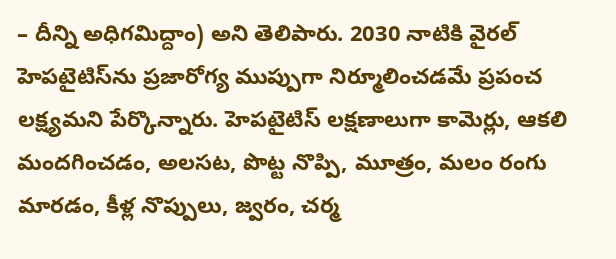– దీన్ని అధిగమిద్దాం) అని తెలిపారు. 2030 నాటికి వైరల్ హెపటైటిస్‌ను ప్రజారోగ్య ముప్పుగా నిర్మూలించడమే ప్రపంచ లక్ష్యమని పేర్కొన్నారు. హెపటైటిస్ లక్షణాలుగా కామెర్లు, ఆకలి మందగించడం, అలసట, పొట్ట నొప్పి, మూత్రం, మలం రంగు మారడం, కీళ్ల నొప్పులు, జ్వరం, చర్మ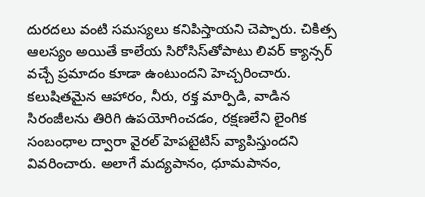దురదలు వంటి సమస్యలు కనిపిస్తాయని చెప్పారు. చికిత్స ఆలస్యం అయితే కాలేయ సిరోసిస్‌తోపాటు లివర్ క్యాన్సర్ వచ్చే ప్రమాదం కూడా ఉంటుందని హెచ్చరించారు. కలుషితమైన ఆహారం, నీరు, రక్త మార్పిడి, వాడిన సిరంజీలను తిరిగి ఉపయోగించడం, రక్షణలేని లైంగిక సంబంధాల ద్వారా వైరల్ హెపటైటిస్ వ్యాపిస్తుందని వివరించారు. అలాగే మద్యపానం, ధూమపానం,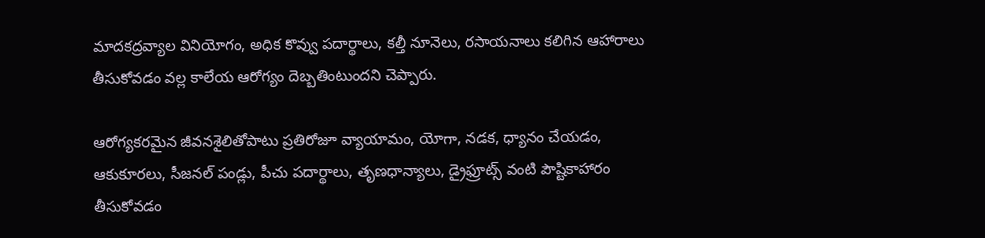మాదకద్రవ్యాల వినియోగం, అధిక కొవ్వు పదార్థాలు, కల్తీ నూనెలు, రసాయనాలు కలిగిన ఆహారాలు తీసుకోవడం వల్ల కాలేయ ఆరోగ్యం దెబ్బతింటుందని చెప్పారు.

ఆరోగ్యకరమైన జీవనశైలితోపాటు ప్రతిరోజూ వ్యాయామం, యోగా, నడక, ధ్యానం చేయడం, ఆకుకూరలు, సీజనల్ పండ్లు, పీచు పదార్థాలు, తృణధాన్యాలు, డ్రైఫ్రూట్స్ వంటి పౌష్టికాహారం తీసుకోవడం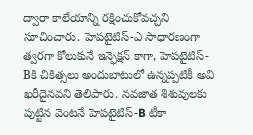ద్వారా కాలేయాన్ని రక్షించుకోవచ్చని సూచించారు. హెపటైటిస్-ఎ సాధారణంగా త్వరగా కోలుకునే ఇన్ఫెక్షన్ కాగా, హెపటైటిస్-Bకి చికిత్సలు అందుబాటులో ఉన్నప్పటికీ అవి ఖరీదైనవని తెలిపారు. నవజాత శిశువులకు పుట్టిన వెంటనే హెపటైటిస్-B టీకా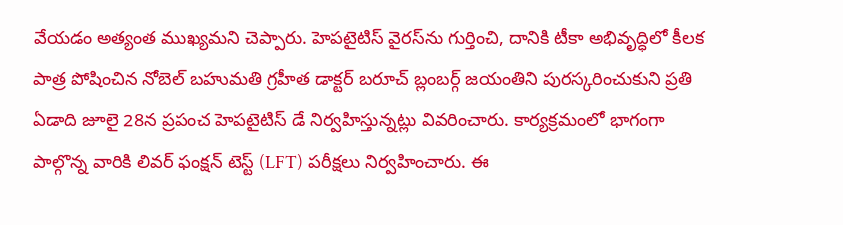వేయడం అత్యంత ముఖ్యమని చెప్పారు. హెపటైటిస్ వైరస్‌ను గుర్తించి, దానికి టీకా అభివృద్ధిలో కీలక పాత్ర పోషించిన నోబెల్ బహుమతి గ్రహీత డాక్టర్ బరూచ్ బ్లంబర్గ్ జయంతిని పురస్కరించుకుని ప్రతి ఏడాది జూలై 28న ప్రపంచ హెపటైటిస్ డే నిర్వహిస్తున్నట్లు వివరించారు. కార్యక్రమంలో భాగంగా పాల్గొన్న వారికి లివర్ ఫంక్షన్ టెస్ట్ (LFT) పరీక్షలు నిర్వహించారు. ఈ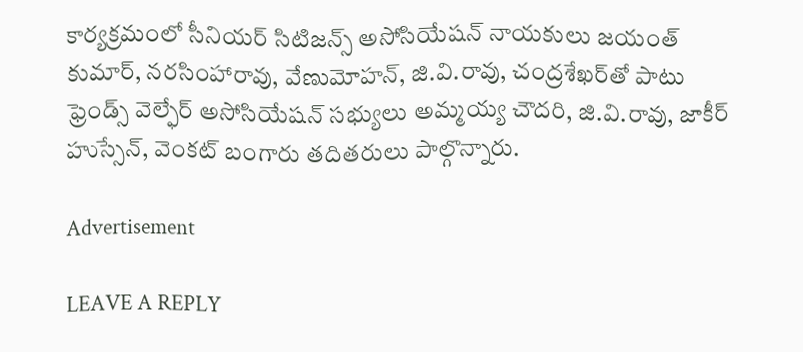కార్యక్రమంలో సీనియర్ సిటిజన్స్ అసోసియేషన్ నాయకులు జయంత్ కుమార్, నరసింహారావు, వేణుమోహన్, జి.వి.రావు, చంద్రశేఖర్‌తో పాటు ఫ్రెండ్స్ వెల్ఫేర్ అసోసియేషన్ సభ్యులు అమ్మయ్య చౌదరి, జి.వి.రావు, జాకీర్ హుస్సేన్, వెంకట్ బంగారు తదితరులు పాల్గొన్నారు.

Advertisement

LEAVE A REPLY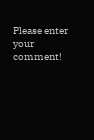Please enter your comment!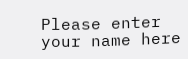Please enter your name here